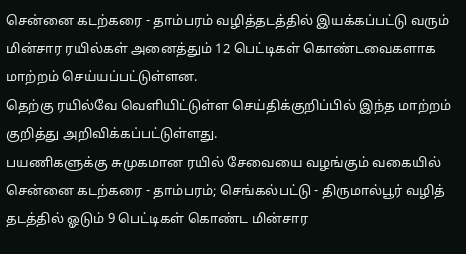சென்னை கடற்கரை - தாம்பரம் வழித்தடத்தில் இயக்கப்பட்டு வரும் மின்சார ரயில்கள் அனைத்தும் 12 பெட்டிகள் கொண்டவைகளாக மாற்றம் செய்யப்பட்டுள்ளன.
தெற்கு ரயில்வே வெளியிட்டுள்ள செய்திக்குறிப்பில் இந்த மாற்றம் குறித்து அறிவிக்கப்பட்டுள்ளது.
பயணிகளுக்கு சுமுகமான ரயில் சேவையை வழங்கும் வகையில் சென்னை கடற்கரை - தாம்பரம்; செங்கல்பட்டு - திருமால்பூர் வழித் தடத்தில் ஓடும் 9 பெட்டிகள் கொண்ட மின்சார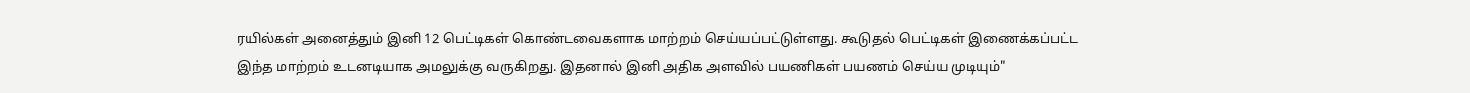ரயில்கள் அனைத்தும் இனி 12 பெட்டிகள் கொண்டவைகளாக மாற்றம் செய்யப்பட்டுள்ளது. கூடுதல் பெட்டிகள் இணைக்கப்பட்ட இந்த மாற்றம் உடனடியாக அமலுக்கு வருகிறது. இதனால் இனி அதிக அளவில் பயணிகள் பயணம் செய்ய முடியும்"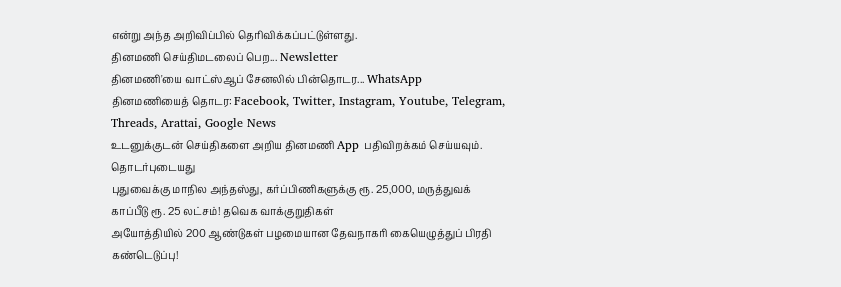என்று அந்த அறிவிப்பில் தெரிவிக்கப்பட்டுள்ளது.
தினமணி செய்திமடலைப் பெற... Newsletter
தினமணி'யை வாட்ஸ்ஆப் சேனலில் பின்தொடர... WhatsApp
தினமணியைத் தொடர: Facebook, Twitter, Instagram, Youtube, Telegram, Threads, Arattai, Google News
உடனுக்குடன் செய்திகளை அறிய தினமணி App பதிவிறக்கம் செய்யவும்.
தொடர்புடையது
புதுவைக்கு மாநில அந்தஸ்து, கர்ப்பிணிகளுக்கு ரூ. 25,000, மருத்துவக் காப்பீடு ரூ. 25 லட்சம்! தவெக வாக்குறுதிகள்
அயோத்தியில் 200 ஆண்டுகள் பழமையான தேவநாகரி கையெழுத்துப் பிரதி கண்டெடுப்பு!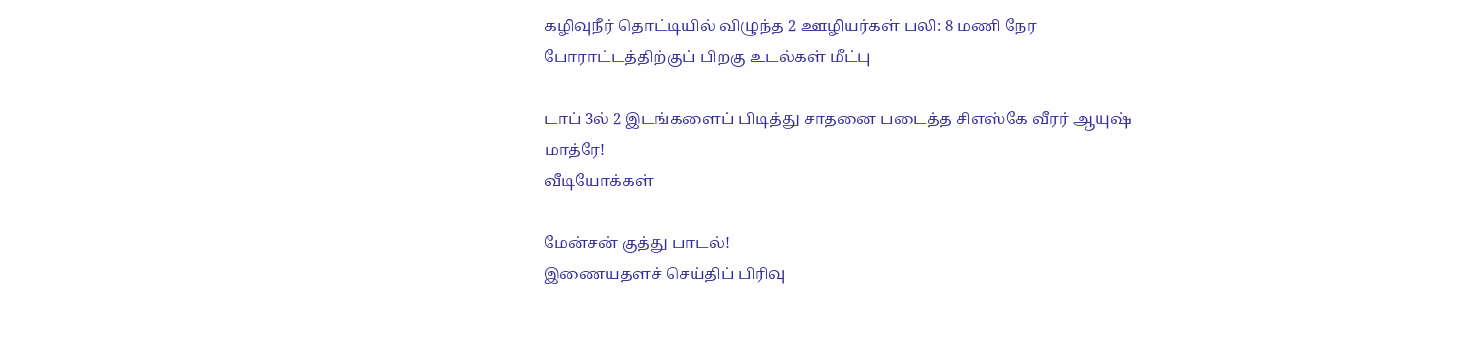கழிவுநீர் தொட்டியில் விழுந்த 2 ஊழியர்கள் பலி: 8 மணி நேர போராட்டத்திற்குப் பிறகு உடல்கள் மீட்பு

டாப் 3ல் 2 இடங்களைப் பிடித்து சாதனை படைத்த சிஎஸ்கே வீரர் ஆயுஷ் மாத்ரே!
வீடியோக்கள்

மேன்சன் குத்து பாடல்!
இணையதளச் செய்திப் பிரிவு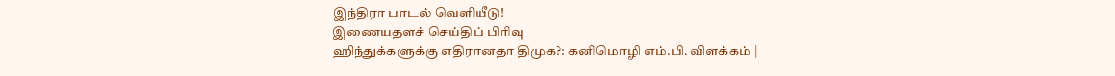இந்திரா பாடல் வெளியீடு!
இணையதளச் செய்திப் பிரிவு
ஹிந்துக்களுக்கு எதிரானதா திமுக?: கனிமொழி எம்.பி. விளக்கம் |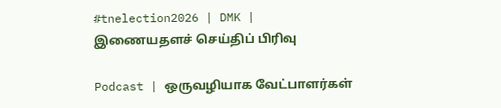#tnelection2026 | DMK |
இணையதளச் செய்திப் பிரிவு

Podcast | ஒருவழியாக வேட்பாளர்கள்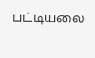பட்டியலை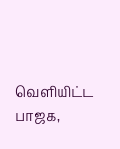வெளியிட்ட பாஜக,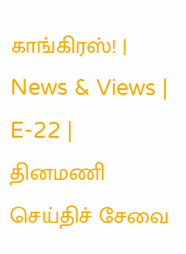காங்கிரஸ்! | News & Views | E-22 |
தினமணி செய்திச் சேவை